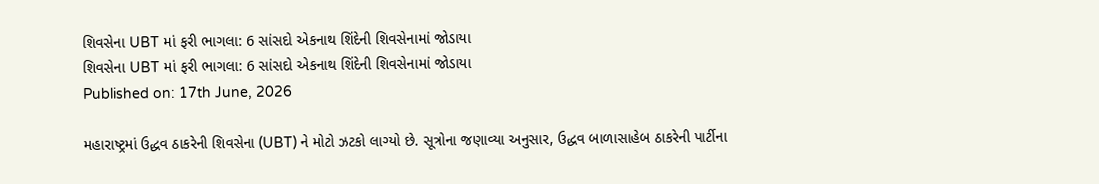શિવસેના UBT માં ફરી ભાગલા: 6 સાંસદો એકનાથ શિંદેની શિવસેનામાં જોડાયા
શિવસેના UBT માં ફરી ભાગલા: 6 સાંસદો એકનાથ શિંદેની શિવસેનામાં જોડાયા
Published on: 17th June, 2026

મહારાષ્ટ્રમાં ઉદ્ધવ ઠાકરેની શિવસેના (UBT) ને મોટો ઝટકો લાગ્યો છે. સૂત્રોના જણાવ્યા અનુસાર, ઉદ્ધવ બાળાસાહેબ ઠાકરેની પાર્ટીના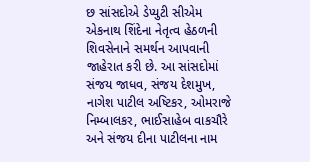છ સાંસદોએ ડેપ્યુટી સીએમ એકનાથ શિંદેના નેતૃત્વ હેઠળની શિવસેનાને સમર્થન આપવાની જાહેરાત કરી છે. આ સાંસદોમાં સંજય જાધવ, સંજય દેશમુખ, નાગેશ પાટીલ અષ્ટિકર, ઓમરાજે નિમ્બાલકર, ભાઈસાહેબ વાકચૌરે અને સંજય દીના પાટીલના નામ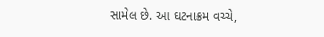સામેલ છે. આ ઘટનાક્રમ વચ્ચે,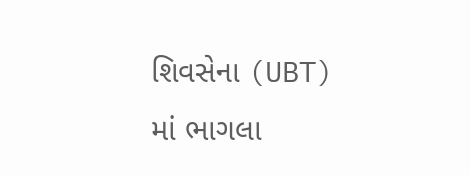શિવસેના (UBT) માં ભાગલા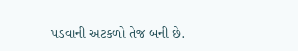પડવાની અટકળો તેજ બની છે.